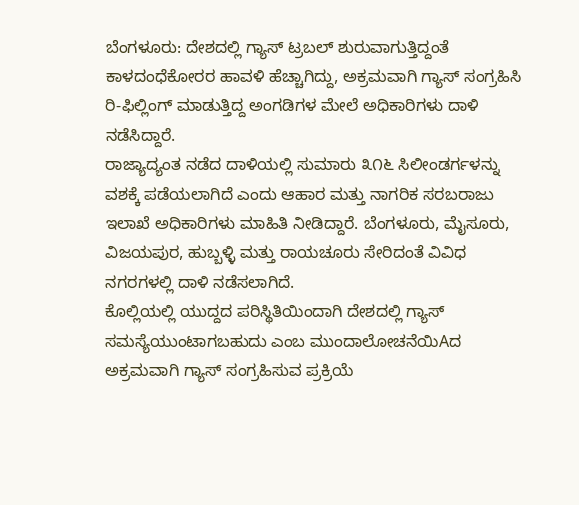ಬೆಂಗಳೂರು: ದೇಶದಲ್ಲಿ ಗ್ಯಾಸ್ ಟ್ರಬಲ್ ಶುರುವಾಗುತ್ತಿದ್ದಂತೆ ಕಾಳದಂಧೆಕೋರರ ಹಾವಳಿ ಹೆಚ್ಚಾಗಿದ್ದು, ಅಕ್ರಮವಾಗಿ ಗ್ಯಾಸ್ ಸಂಗ್ರಹಿಸಿ ರಿ-ಫಿಲ್ಲಿಂಗ್ ಮಾಡುತ್ತಿದ್ದ ಅಂಗಡಿಗಳ ಮೇಲೆ ಅಧಿಕಾರಿಗಳು ದಾಳಿ ನಡೆಸಿದ್ದಾರೆ.
ರಾಜ್ಯಾದ್ಯಂತ ನಡೆದ ದಾಳಿಯಲ್ಲಿ ಸುಮಾರು ೩೧೬ ಸಿಲೀಂಡರ್ಗಳನ್ನು ವಶಕ್ಕೆ ಪಡೆಯಲಾಗಿದೆ ಎಂದು ಆಹಾರ ಮತ್ತು ನಾಗರಿಕ ಸರಬರಾಜು ಇಲಾಖೆ ಅಧಿಕಾರಿಗಳು ಮಾಹಿತಿ ನೀಡಿದ್ದಾರೆ. ಬೆಂಗಳೂರು, ಮೈಸೂರು, ವಿಜಯಪುರ, ಹುಬ್ಬಳ್ಳಿ ಮತ್ತು ರಾಯಚೂರು ಸೇರಿದಂತೆ ವಿವಿಧ ನಗರಗಳಲ್ಲಿ ದಾಳಿ ನಡೆಸಲಾಗಿದೆ.
ಕೊಲ್ಲಿಯಲ್ಲಿ ಯುದ್ದದ ಪರಿಸ್ಥಿತಿಯಿಂದಾಗಿ ದೇಶದಲ್ಲಿ ಗ್ಯಾಸ್ ಸಮಸ್ಯೆಯುಂಟಾಗಬಹುದು ಎಂಬ ಮುಂದಾಲೋಚನೆಯಿAದ ಅಕ್ರಮವಾಗಿ ಗ್ಯಾಸ್ ಸಂಗ್ರಹಿಸುವ ಪ್ರಕ್ರಿಯೆ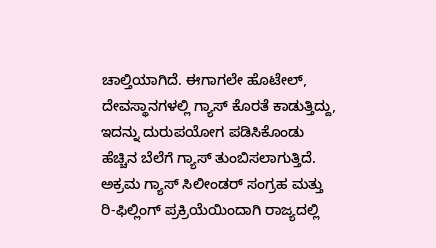ಚಾಲ್ತಿಯಾಗಿದೆ. ಈಗಾಗಲೇ ಹೊಟೇಲ್, ದೇವಸ್ಥಾನಗಳಲ್ಲಿ ಗ್ಯಾಸ್ ಕೊರತೆ ಕಾಡುತ್ತಿದ್ದು, ಇದನ್ನು ದುರುಪಯೋಗ ಪಡಿಸಿಕೊಂಡು ಹೆಚ್ಚಿನ ಬೆಲೆಗೆ ಗ್ಯಾಸ್ ತುಂಬಿಸಲಾಗುತ್ತಿದೆ.
ಅಕ್ರಮ ಗ್ಯಾಸ್ ಸಿಲೀಂಡರ್ ಸಂಗ್ರಹ ಮತ್ತು ರಿ-ಫಿಲ್ಲಿಂಗ್ ಪ್ರಕ್ರಿಯೆಯಿಂದಾಗಿ ರಾಜ್ಯದಲ್ಲಿ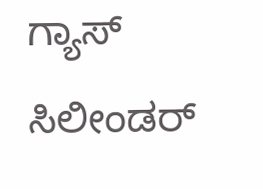ಗ್ಯಾಸ್ ಸಿಲೀಂಡರ್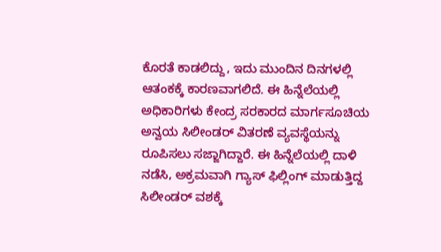ಕೊರತೆ ಕಾಡಲಿದ್ದು, ಇದು ಮುಂದಿನ ದಿನಗಳಲ್ಲಿ ಆತಂಕಕ್ಕೆ ಕಾರಣವಾಗಲಿದೆ. ಈ ಹಿನ್ನೆಲೆಯಲ್ಲಿ ಅಧಿಕಾರಿಗಳು ಕೇಂದ್ರ ಸರಕಾರದ ಮಾರ್ಗಸೂಚಿಯ ಅನ್ವಯ ಸಿಲೀಂಡರ್ ವಿತರಣೆ ವ್ಯವಸ್ಥೆಯನ್ನು ರೂಪಿಸಲು ಸಜ್ಜಾಗಿದ್ದಾರೆ. ಈ ಹಿನ್ನೆಲೆಯಲ್ಲಿ ದಾಳಿ ನಡೆಸಿ, ಅಕ್ರಮವಾಗಿ ಗ್ಯಾಸ್ ಫಿಲ್ಲಿಂಗ್ ಮಾಡುತ್ತಿದ್ದ ಸಿಲೀಂಡರ್ ವಶಕ್ಕೆ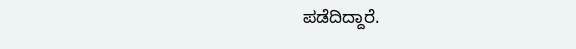ಪಡೆದಿದ್ದಾರೆ.